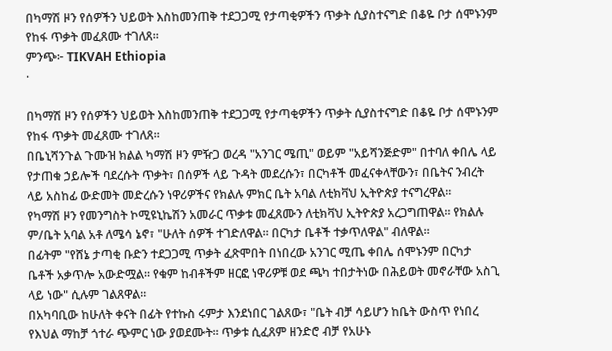በካማሽ ዞን የሰዎችን ህይወት እስከመንጠቅ ተደጋጋሚ የታጣቂዎችን ጥቃት ሲያስተናግድ በቆዬ ቦታ ሰሞኑንም የከፋ ጥቃት መፈጸሙ ተገለጸ።
ምንጭ፦ TIKVAH Ethiopia
·

በካማሽ ዞን የሰዎችን ህይወት እስከመንጠቅ ተደጋጋሚ የታጣቂዎችን ጥቃት ሲያስተናግድ በቆዬ ቦታ ሰሞኑንም የከፋ ጥቃት መፈጸሙ ተገለጸ።
በቤኒሻንጉል ጉሙዝ ክልል ካማሽ ዞን ምዥጋ ወረዳ "አንገር ሜጢ" ወይም "አይሻንጅድም" በተባለ ቀበሌ ላይ የታጠቁ ኃይሎች ባደረሱት ጥቃት፣ በሰዎች ላይ ጉዳት መደረሱን፣ በርካቶች መፈናቀላቸውን፣ በቤትና ንብረት ላይ አስከፊ ውድመት መድረሱን ነዋሪዎችና የክልሉ ምክር ቤት አባል ለቲክቫህ ኢትዮጵያ ተናግረዋል።
የካማሽ ዞን የመንግስት ኮሚዩኒኬሽን አመራር ጥቃቱ መፈጸሙን ለቲክቫህ ኢትዮጵያ አረጋግጠዋል። የክልሉ ም/ቤት አባል አቶ ለሜሳ ኔኖ፣ "ሁለት ሰዎች ተገድለዋል። በርካታ ቤቶች ተቃጥለዋል" ብለዋል።
በፊትም "የሸኔ ታጣቂ ቡድን ተደጋጋሚ ጥቃት ፈጽሞበት በነበረው አንገር ሚጤ ቀበሌ ሰሞኑንም በርካታ ቤቶች አቃጥሎ አውድሟል። የቁም ከብቶችም ዘርፎ ነዋሪዎቹ ወደ ጫካ ተበታትነው በሕይወት መኖራቸው አስጊ ላይ ነው" ሲሉም ገልጸዋል።
በአካባቢው ከሁለት ቀናት በፊት የተኩስ ሩምታ እንደነበር ገልጸው፣ "ቤት ብቻ ሳይሆን ከቤት ውስጥ የነበረ የእህል ማከቻ ጎተራ ጭምር ነው ያወደሙት። ጥቃቱ ሲፈጸም ዘንድሮ ብቻ የአሁኑ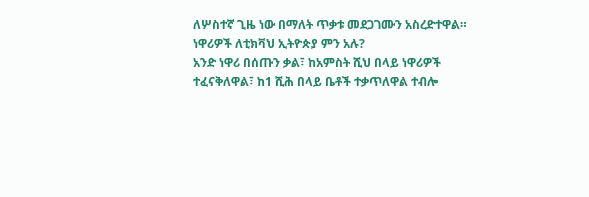ለሦስተኛ ጊዜ ነው በማለት ጥቃቱ መደጋገሙን አስረድተዋል።
ነዋሪዎች ለቲክቫህ ኢትዮጵያ ምን አሉ?
አንድ ነዋሪ በሰጡን ቃል፣ ከአምስት ሺህ በላይ ነዋሪዎች ተፈናቅለዋል፣ ከ1 ሺሕ በላይ ቤቶች ተቃጥለዋል ተብሎ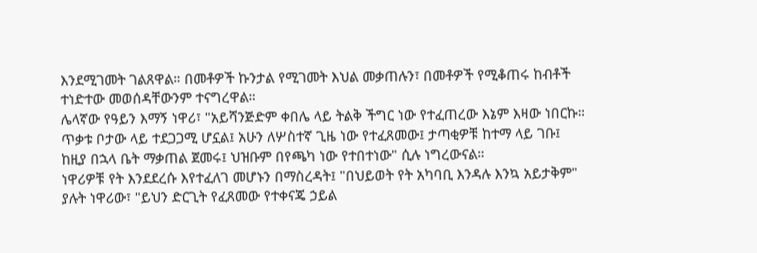እንደሚገመት ገልጸዋል። በመቶዎች ኩንታል የሚገመት እህል መቃጠሉን፣ በመቶዎች የሚቆጠሩ ከብቶች ተነድተው መወሰዳቸውንም ተናግረዋል።
ሌላኛው የዓይን እማኝ ነዋሪ፣ "አይሻንጅድም ቀበሌ ላይ ትልቅ ችግር ነው የተፈጠረው እኔም እዛው ነበርኩ። ጥቃቱ ቦታው ላይ ተደጋጋሚ ሆኗል፤ አሁን ለሦስተኛ ጊዜ ነው የተፈጸመው፤ ታጣቂዎቹ ከተማ ላይ ገቡ፤ ከዚያ በኋላ ቤት ማቃጠል ጀመሩ፤ ህዝቡም በየጫካ ነው የተበተነው" ሲሉ ነግረውናል።
ነዋሪዎቹ የት እንደደረሱ እየተፈለገ መሆኑን በማስረዳት፤ "በህይወት የት አካባቢ እንዳሉ እንኳ አይታቅም" ያሉት ነዋሪው፣ "ይህን ድርጊት የፈጸመው የተቀናጄ ኃይል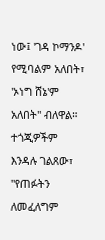ነው፤ 'ገዳ ኮማንዶ' የሚባልም አለበት፣ 'ኦነግ ሸኔ'ም አለበት" ብለዋል።
ተጎጂዎችም እንዳሉ ገልጸው፣ "የጠፉትን ለመፈለግም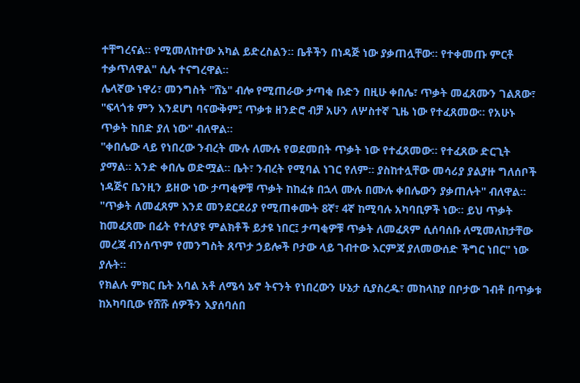ተቸግረናል። የሚመለከተው አካል ይድረስልን። ቤቶችን በነዳጅ ነው ያቃጠሏቸው። የተቀመጡ ምርቶ ተቃጥለዋል" ሲሉ ተናግረዋል።
ሌላኛው ነዋሪ፣ መንግስት "ሸኔ" ብሎ የሚጠራው ታጣቂ ቡድን በዚሁ ቀበሌ፣ ጥቃት መፈጸሙን ገልጸው፣ "ፍላጎቱ ምን እንደሆነ ባናውቅም፤ ጥቃቱ ዘንድሮ ብቻ አሁን ለሦስተኛ ጊዜ ነው የተፈጸመው። የአሁኑ ጥቃት ከበድ ያለ ነው" ብለዋል።
"ቀበሌው ላይ የነበረው ንብረት ሙሉ ለሙሉ የወደመበት ጥቃት ነው የተፈጸመው። የተፈጸው ድርጊት ያማል። አንድ ቀበሌ ወድሟል። ቤት፣ ንብረት የሚባል ነገር የለም። ያስከተሏቸው መሳሪያ ያልያዙ ግለሰቦች ነዳጅና ቤንዚን ይዘው ነው ታጣቂዎቹ ጥቃት ከከፈቱ በኋላ ሙሉ በሙሉ ቀበሌውን ያቃጠሉት" ብለዋል።
"ጥቃት ለመፈጸም እንደ መንደርደሪያ የሚጠቀሙት 8ኛ፣ 4ኛ ከሚባሉ አካባቢዎች ነው። ይህ ጥቃት ከመፈጸሙ በፊት የተለያዩ ምልክቶች ይታዩ ነበር፤ ታጣቂዎቹ ጥቃት ለመፈጸም ሲሰባሰቡ ለሚመለከታቸው መረጃ ብንሰጥም የመንግስት ጸጥታ ኃይሎች ቦታው ላይ ገብተው እርምጃ ያለመውሰድ ችግር ነበር" ነው ያሉት።
የክልሉ ምክር ቤት አባል አቶ ለሜሳ ኔኖ ትናንት የነበረውን ሁኔታ ሲያስረዱ፣ መከላከያ በቦታው ገብቶ በጥቃቱ ከአካባቢው የሸሹ ሰዎችን እያሰባሰበ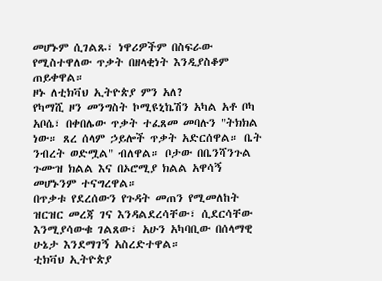መሆኑም ሲገልጹ፣ ነዋሪዎችም በስፍራው የሚስተዋለው ጥቃት በዘላቂነት እንዲያስቆም ጠይቀዋል።
ዞኑ ለቲክቫህ ኢትዮጵያ ምን አለ?
የካማሺ ዞን መንግስት ኮሚዩኒኬሽን አካል አቶ ቦካ አቦሴ፣ በቀበሌው ጥቃት ተፈጸመ መባሉን "ትክክል ነው። ጸረ ሰላም ኃይሎች ጥቃት አድርሰዋል። ቤት ንብረት ወድሟል" ብለዋል። ቦታው በቤንሻንጉል ጉሙዝ ክልል እና በኦሮሚያ ክልል አዋሳኝ መሆኑንም ተናግረዋል።
በጥቃቱ የደረሰውን የጉዳት መጠን የሚመለከት ዝርዝር መረጃ ገና እንዳልደረሳቸው፣ ሲደርሳቸው እንሚያሳውቁ ገልጸው፣ አሁን አካባቢው በሰላማዊ ሁኔታ እንደማገኝ አስረድተዋል።
ቲክቫህ ኢትዮጵያ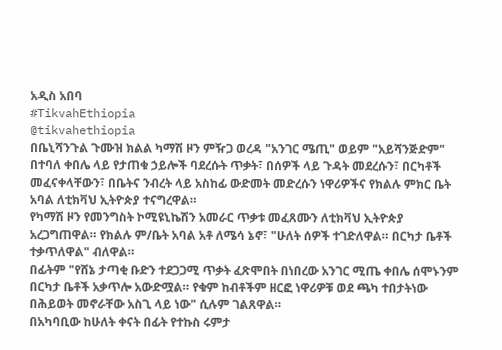አዲስ አበባ
#TikvahEthiopia
@tikvahethiopia
በቤኒሻንጉል ጉሙዝ ክልል ካማሽ ዞን ምዥጋ ወረዳ "አንገር ሜጢ" ወይም "አይሻንጅድም" በተባለ ቀበሌ ላይ የታጠቁ ኃይሎች ባደረሱት ጥቃት፣ በሰዎች ላይ ጉዳት መደረሱን፣ በርካቶች መፈናቀላቸውን፣ በቤትና ንብረት ላይ አስከፊ ውድመት መድረሱን ነዋሪዎችና የክልሉ ምክር ቤት አባል ለቲክቫህ ኢትዮጵያ ተናግረዋል።
የካማሽ ዞን የመንግስት ኮሚዩኒኬሽን አመራር ጥቃቱ መፈጸሙን ለቲክቫህ ኢትዮጵያ አረጋግጠዋል። የክልሉ ም/ቤት አባል አቶ ለሜሳ ኔኖ፣ "ሁለት ሰዎች ተገድለዋል። በርካታ ቤቶች ተቃጥለዋል" ብለዋል።
በፊትም "የሸኔ ታጣቂ ቡድን ተደጋጋሚ ጥቃት ፈጽሞበት በነበረው አንገር ሚጤ ቀበሌ ሰሞኑንም በርካታ ቤቶች አቃጥሎ አውድሟል። የቁም ከብቶችም ዘርፎ ነዋሪዎቹ ወደ ጫካ ተበታትነው በሕይወት መኖራቸው አስጊ ላይ ነው" ሲሉም ገልጸዋል።
በአካባቢው ከሁለት ቀናት በፊት የተኩስ ሩምታ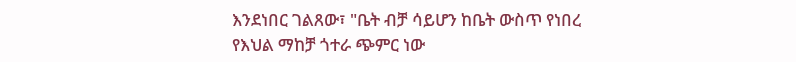እንደነበር ገልጸው፣ "ቤት ብቻ ሳይሆን ከቤት ውስጥ የነበረ የእህል ማከቻ ጎተራ ጭምር ነው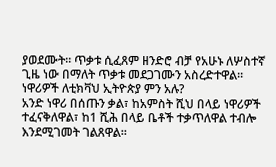ያወደሙት። ጥቃቱ ሲፈጸም ዘንድሮ ብቻ የአሁኑ ለሦስተኛ ጊዜ ነው በማለት ጥቃቱ መደጋገሙን አስረድተዋል።
ነዋሪዎች ለቲክቫህ ኢትዮጵያ ምን አሉ?
አንድ ነዋሪ በሰጡን ቃል፣ ከአምስት ሺህ በላይ ነዋሪዎች ተፈናቅለዋል፣ ከ1 ሺሕ በላይ ቤቶች ተቃጥለዋል ተብሎ እንደሚገመት ገልጸዋል።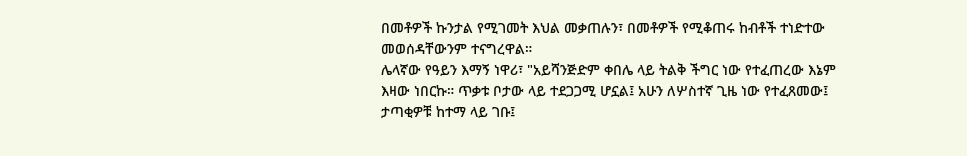በመቶዎች ኩንታል የሚገመት እህል መቃጠሉን፣ በመቶዎች የሚቆጠሩ ከብቶች ተነድተው መወሰዳቸውንም ተናግረዋል።
ሌላኛው የዓይን እማኝ ነዋሪ፣ "አይሻንጅድም ቀበሌ ላይ ትልቅ ችግር ነው የተፈጠረው እኔም እዛው ነበርኩ። ጥቃቱ ቦታው ላይ ተደጋጋሚ ሆኗል፤ አሁን ለሦስተኛ ጊዜ ነው የተፈጸመው፤ ታጣቂዎቹ ከተማ ላይ ገቡ፤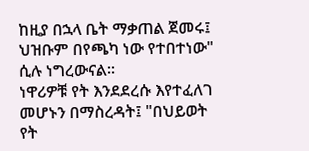ከዚያ በኋላ ቤት ማቃጠል ጀመሩ፤ ህዝቡም በየጫካ ነው የተበተነው" ሲሉ ነግረውናል።
ነዋሪዎቹ የት እንደደረሱ እየተፈለገ መሆኑን በማስረዳት፤ "በህይወት የት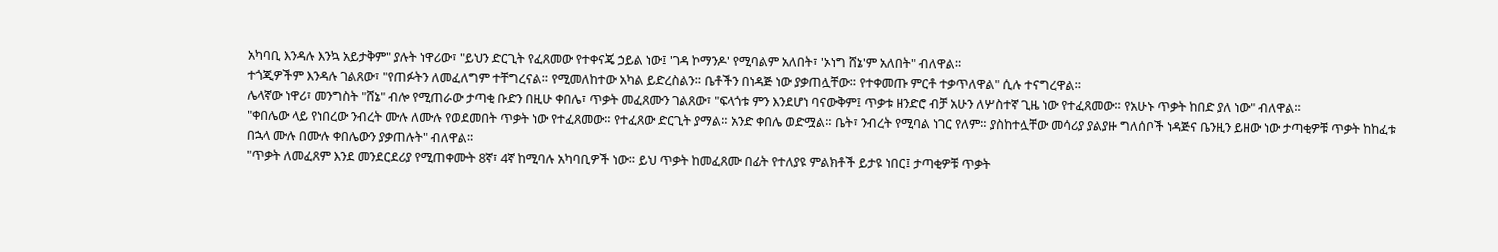አካባቢ እንዳሉ እንኳ አይታቅም" ያሉት ነዋሪው፣ "ይህን ድርጊት የፈጸመው የተቀናጄ ኃይል ነው፤ 'ገዳ ኮማንዶ' የሚባልም አለበት፣ 'ኦነግ ሸኔ'ም አለበት" ብለዋል።
ተጎጂዎችም እንዳሉ ገልጸው፣ "የጠፉትን ለመፈለግም ተቸግረናል። የሚመለከተው አካል ይድረስልን። ቤቶችን በነዳጅ ነው ያቃጠሏቸው። የተቀመጡ ምርቶ ተቃጥለዋል" ሲሉ ተናግረዋል።
ሌላኛው ነዋሪ፣ መንግስት "ሸኔ" ብሎ የሚጠራው ታጣቂ ቡድን በዚሁ ቀበሌ፣ ጥቃት መፈጸሙን ገልጸው፣ "ፍላጎቱ ምን እንደሆነ ባናውቅም፤ ጥቃቱ ዘንድሮ ብቻ አሁን ለሦስተኛ ጊዜ ነው የተፈጸመው። የአሁኑ ጥቃት ከበድ ያለ ነው" ብለዋል።
"ቀበሌው ላይ የነበረው ንብረት ሙሉ ለሙሉ የወደመበት ጥቃት ነው የተፈጸመው። የተፈጸው ድርጊት ያማል። አንድ ቀበሌ ወድሟል። ቤት፣ ንብረት የሚባል ነገር የለም። ያስከተሏቸው መሳሪያ ያልያዙ ግለሰቦች ነዳጅና ቤንዚን ይዘው ነው ታጣቂዎቹ ጥቃት ከከፈቱ በኋላ ሙሉ በሙሉ ቀበሌውን ያቃጠሉት" ብለዋል።
"ጥቃት ለመፈጸም እንደ መንደርደሪያ የሚጠቀሙት 8ኛ፣ 4ኛ ከሚባሉ አካባቢዎች ነው። ይህ ጥቃት ከመፈጸሙ በፊት የተለያዩ ምልክቶች ይታዩ ነበር፤ ታጣቂዎቹ ጥቃት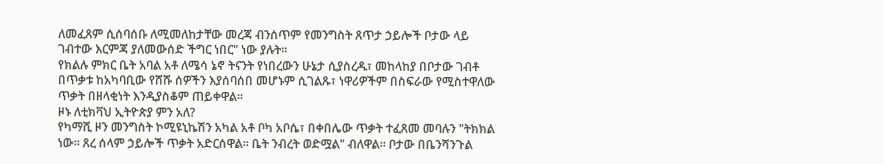ለመፈጸም ሲሰባሰቡ ለሚመለከታቸው መረጃ ብንሰጥም የመንግስት ጸጥታ ኃይሎች ቦታው ላይ ገብተው እርምጃ ያለመውሰድ ችግር ነበር" ነው ያሉት።
የክልሉ ምክር ቤት አባል አቶ ለሜሳ ኔኖ ትናንት የነበረውን ሁኔታ ሲያስረዱ፣ መከላከያ በቦታው ገብቶ በጥቃቱ ከአካባቢው የሸሹ ሰዎችን እያሰባሰበ መሆኑም ሲገልጹ፣ ነዋሪዎችም በስፍራው የሚስተዋለው ጥቃት በዘላቂነት እንዲያስቆም ጠይቀዋል።
ዞኑ ለቲክቫህ ኢትዮጵያ ምን አለ?
የካማሺ ዞን መንግስት ኮሚዩኒኬሽን አካል አቶ ቦካ አቦሴ፣ በቀበሌው ጥቃት ተፈጸመ መባሉን "ትክክል ነው። ጸረ ሰላም ኃይሎች ጥቃት አድርሰዋል። ቤት ንብረት ወድሟል" ብለዋል። ቦታው በቤንሻንጉል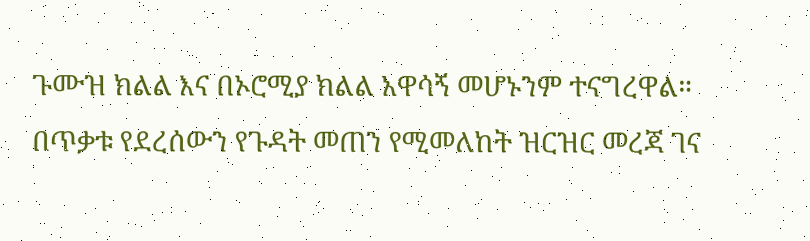ጉሙዝ ክልል እና በኦሮሚያ ክልል አዋሳኝ መሆኑንም ተናግረዋል።
በጥቃቱ የደረሰውን የጉዳት መጠን የሚመለከት ዝርዝር መረጃ ገና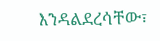እንዳልደረሳቸው፣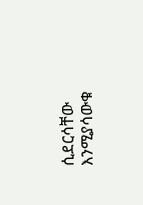ሲደርሳቸው እንሚያሳውቁ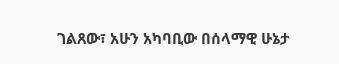ገልጸው፣ አሁን አካባቢው በሰላማዊ ሁኔታ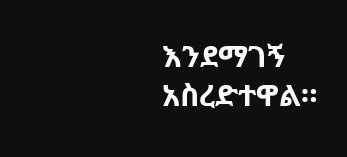እንደማገኝ አስረድተዋል።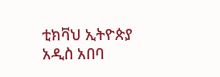ቲክቫህ ኢትዮጵያ
አዲስ አበባ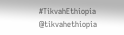#TikvahEthiopia
@tikvahethiopia